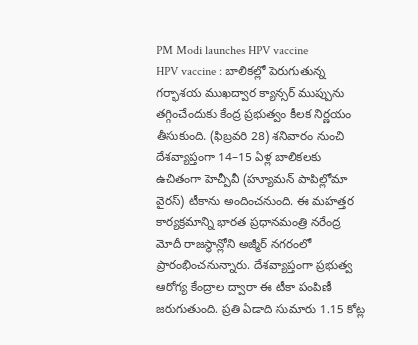PM Modi launches HPV vaccine
HPV vaccine : బాలికల్లో పెరుగుతున్న గర్భాశయ ముఖద్వార క్యాన్సర్ ముప్పును తగ్గించేందుకు కేంద్ర ప్రభుత్వం కీలక నిర్ణయం తీసుకుంది. (ఫిబ్రవరి 28) శనివారం నుంచి దేశవ్యాప్తంగా 14–15 ఏళ్ల బాలికలకు ఉచితంగా హెచ్పీవీ (హ్యూమన్ పాపిల్లోమా వైరస్) టీకాను అందించనుంది. ఈ మహత్తర కార్యక్రమాన్ని భారత ప్రధానమంత్రి నరేంద్ర మోదీ రాజస్థాన్లోని అజ్మీర్ నగరంలో ప్రారంభించనున్నారు. దేశవ్యాప్తంగా ప్రభుత్వ ఆరోగ్య కేంద్రాల ద్వారా ఈ టీకా పంపిణీ జరుగుతుంది. ప్రతి ఏడాది సుమారు 1.15 కోట్ల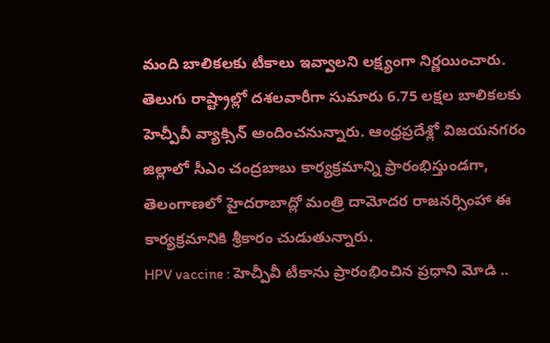మంది బాలికలకు టీకాలు ఇవ్వాలని లక్ష్యంగా నిర్ణయించారు. తెలుగు రాష్ట్రాల్లో దశలవారీగా సుమారు 6.75 లక్షల బాలికలకు హెచ్పీవీ వ్యాక్సిన్ అందించనున్నారు. ఆంధ్రప్రదేశ్లో విజయనగరం జిల్లాలో సీఎం చంద్రబాబు కార్యక్రమాన్ని ప్రారంభిస్తుండగా, తెలంగాణలో హైదరాబాద్లో మంత్రి దామోదర రాజనర్సింహా ఈ కార్యక్రమానికి శ్రీకారం చుడుతున్నారు.
HPV vaccine : హెచ్పీవీ టీకాను ప్రారంభించిన ప్రధాని మోడి ..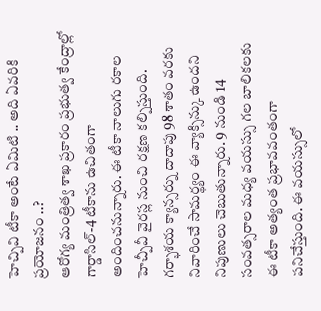హెచ్పివి టీకా అంటే ఏమిటి .. అది ఏవరికి ప్రయోజనం ..?
ఆరోగ్య మంత్రిత్వ శాఖ ప్రకారం ప్రభుత్వ కేంద్రాల్లో గార్డాసిల్-4 టీకాను ఉచితంగా అందించనున్నారు. ఈ టీకా నాలుగు రకాల హెచ్పీవీ వైరస్ల నుంచి రక్షణ కల్పిస్తుంది. గర్భాశయ క్యాన్సర్ను దాదాపు 98 శాతం వరకు నివారించే సామర్థ్యం ఈ వ్యాక్సిన్కు ఉందని నిపుణులు చెబుతున్నారు. 9 నుండి 14 సంవత్సరాల మధ్య వయస్సు గల బాలికలకు ఈ టీకా అత్యంత ప్రభావవంతంగా పనిచేస్తుంది. ఈ వయస్సులో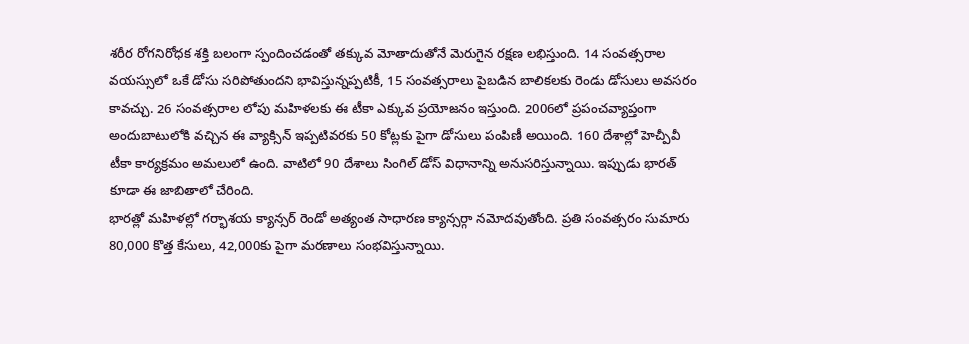శరీర రోగనిరోధక శక్తి బలంగా స్పందించడంతో తక్కువ మోతాదుతోనే మెరుగైన రక్షణ లభిస్తుంది. 14 సంవత్సరాల వయస్సులో ఒకే డోసు సరిపోతుందని భావిస్తున్నప్పటికీ, 15 సంవత్సరాలు పైబడిన బాలికలకు రెండు డోసులు అవసరం కావచ్చు. 26 సంవత్సరాల లోపు మహిళలకు ఈ టీకా ఎక్కువ ప్రయోజనం ఇస్తుంది. 2006లో ప్రపంచవ్యాప్తంగా అందుబాటులోకి వచ్చిన ఈ వ్యాక్సిన్ ఇప్పటివరకు 50 కోట్లకు పైగా డోసులు పంపిణీ అయింది. 160 దేశాల్లో హెచ్పీవీ టీకా కార్యక్రమం అమలులో ఉంది. వాటిలో 90 దేశాలు సింగిల్ డోస్ విధానాన్ని అనుసరిస్తున్నాయి. ఇప్పుడు భారత్ కూడా ఈ జాబితాలో చేరింది.
భారత్లో మహిళల్లో గర్భాశయ క్యాన్సర్ రెండో అత్యంత సాధారణ క్యాన్సర్గా నమోదవుతోంది. ప్రతి సంవత్సరం సుమారు 80,000 కొత్త కేసులు, 42,000కు పైగా మరణాలు సంభవిస్తున్నాయి.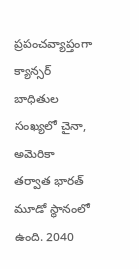ప్రపంచవ్యాప్తంగా క్యాన్సర్ బాధితుల సంఖ్యలో చైనా, అమెరికా తర్వాత భారత్ మూడో స్థానంలో ఉంది. 2040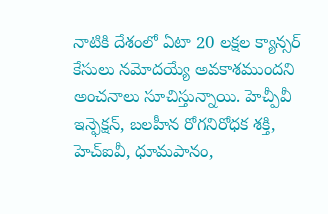నాటికి దేశంలో ఏటా 20 లక్షల క్యాన్సర్ కేసులు నమోదయ్యే అవకాశముందని అంచనాలు సూచిస్తున్నాయి. హెచ్పీవీ ఇన్ఫెక్షన్, బలహీన రోగనిరోధక శక్తి, హెచ్ఐవీ, ధూమపానం,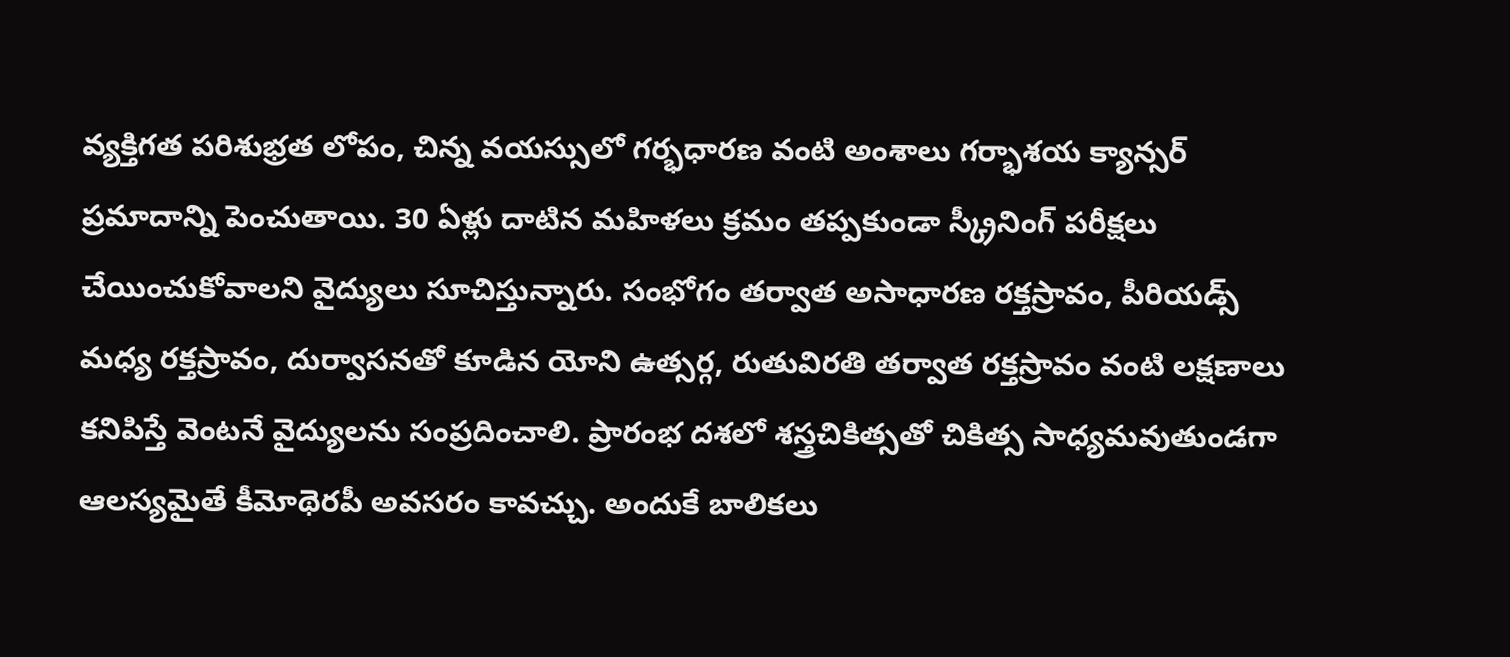వ్యక్తిగత పరిశుభ్రత లోపం, చిన్న వయస్సులో గర్భధారణ వంటి అంశాలు గర్భాశయ క్యాన్సర్ ప్రమాదాన్ని పెంచుతాయి. 30 ఏళ్లు దాటిన మహిళలు క్రమం తప్పకుండా స్క్రీనింగ్ పరీక్షలు చేయించుకోవాలని వైద్యులు సూచిస్తున్నారు. సంభోగం తర్వాత అసాధారణ రక్తస్రావం, పీరియడ్స్ మధ్య రక్తస్రావం, దుర్వాసనతో కూడిన యోని ఉత్సర్గ, రుతువిరతి తర్వాత రక్తస్రావం వంటి లక్షణాలు కనిపిస్తే వెంటనే వైద్యులను సంప్రదించాలి. ప్రారంభ దశలో శస్త్రచికిత్సతో చికిత్స సాధ్యమవుతుండగా ఆలస్యమైతే కీమోథెరపీ అవసరం కావచ్చు. అందుకే బాలికలు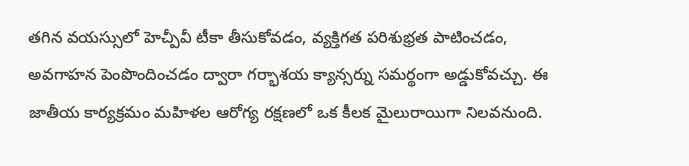తగిన వయస్సులో హెచ్పీవీ టీకా తీసుకోవడం, వ్యక్తిగత పరిశుభ్రత పాటించడం, అవగాహన పెంపొందించడం ద్వారా గర్భాశయ క్యాన్సర్ను సమర్థంగా అడ్డుకోవచ్చు. ఈ జాతీయ కార్యక్రమం మహిళల ఆరోగ్య రక్షణలో ఒక కీలక మైలురాయిగా నిలవనుంది.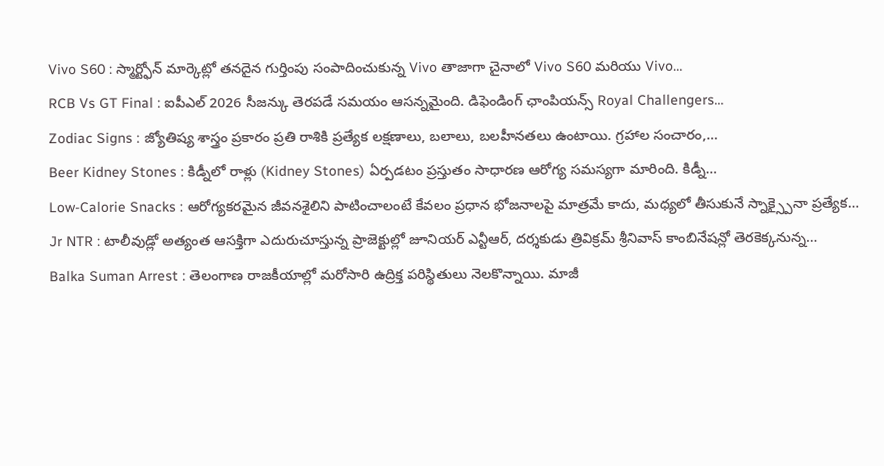Vivo S60 : స్మార్ట్ఫోన్ మార్కెట్లో తనదైన గుర్తింపు సంపాదించుకున్న Vivo తాజాగా చైనాలో Vivo S60 మరియు Vivo…
RCB Vs GT Final : ఐపీఎల్ 2026 సీజన్కు తెరపడే సమయం ఆసన్నమైంది. డిఫెండింగ్ ఛాంపియన్స్ Royal Challengers…
Zodiac Signs : జ్యోతిష్య శాస్త్రం ప్రకారం ప్రతి రాశికి ప్రత్యేక లక్షణాలు, బలాలు, బలహీనతలు ఉంటాయి. గ్రహాల సంచారం,…
Beer Kidney Stones : కిడ్నీలో రాళ్లు (Kidney Stones) ఏర్పడటం ప్రస్తుతం సాధారణ ఆరోగ్య సమస్యగా మారింది. కిడ్నీ…
Low-Calorie Snacks : ఆరోగ్యకరమైన జీవనశైలిని పాటించాలంటే కేవలం ప్రధాన భోజనాలపై మాత్రమే కాదు, మధ్యలో తీసుకునే స్నాక్స్పైనా ప్రత్యేక…
Jr NTR : టాలీవుడ్లో అత్యంత ఆసక్తిగా ఎదురుచూస్తున్న ప్రాజెక్టుల్లో జూనియర్ ఎన్టీఆర్, దర్శకుడు త్రివిక్రమ్ శ్రీనివాస్ కాంబినేషన్లో తెరకెక్కనున్న…
Balka Suman Arrest : తెలంగాణ రాజకీయాల్లో మరోసారి ఉద్రిక్త పరిస్థితులు నెలకొన్నాయి. మాజీ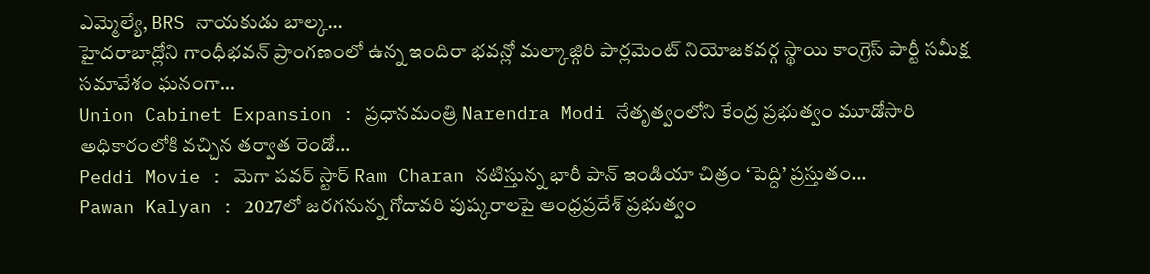ఎమ్మెల్యే, BRS నాయకుడు బాల్క…
హైదరాబాద్లోని గాంధీభవన్ ప్రాంగణంలో ఉన్న ఇందిరా భవన్లో మల్కాజ్గిరి పార్లమెంట్ నియోజకవర్గ స్థాయి కాంగ్రెస్ పార్టీ సమీక్ష సమావేశం ఘనంగా…
Union Cabinet Expansion : ప్రధానమంత్రి Narendra Modi నేతృత్వంలోని కేంద్ర ప్రభుత్వం మూడోసారి అధికారంలోకి వచ్చిన తర్వాత రెండో…
Peddi Movie : మెగా పవర్ స్టార్ Ram Charan నటిస్తున్న భారీ పాన్ ఇండియా చిత్రం ‘పెద్ది’ ప్రస్తుతం…
Pawan Kalyan : 2027లో జరగనున్న గోదావరి పుష్కరాలపై ఆంధ్రప్రదేశ్ ప్రభుత్వం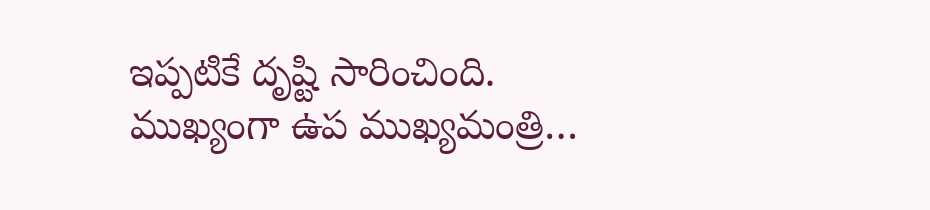ఇప్పటికే దృష్టి సారించింది. ముఖ్యంగా ఉప ముఖ్యమంత్రి…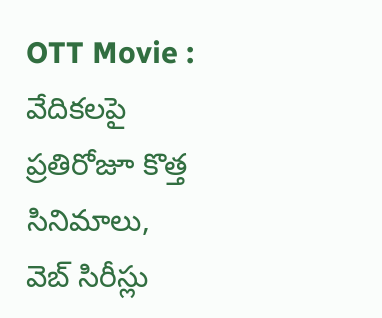OTT Movie : వేదికలపై ప్రతిరోజూ కొత్త సినిమాలు, వెబ్ సిరీస్లు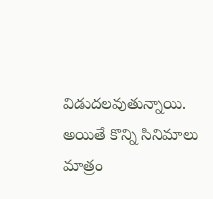విడుదలవుతున్నాయి. అయితే కొన్ని సినిమాలు మాత్రం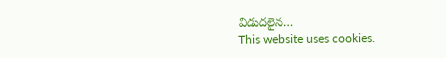విడుదలైన…
This website uses cookies.